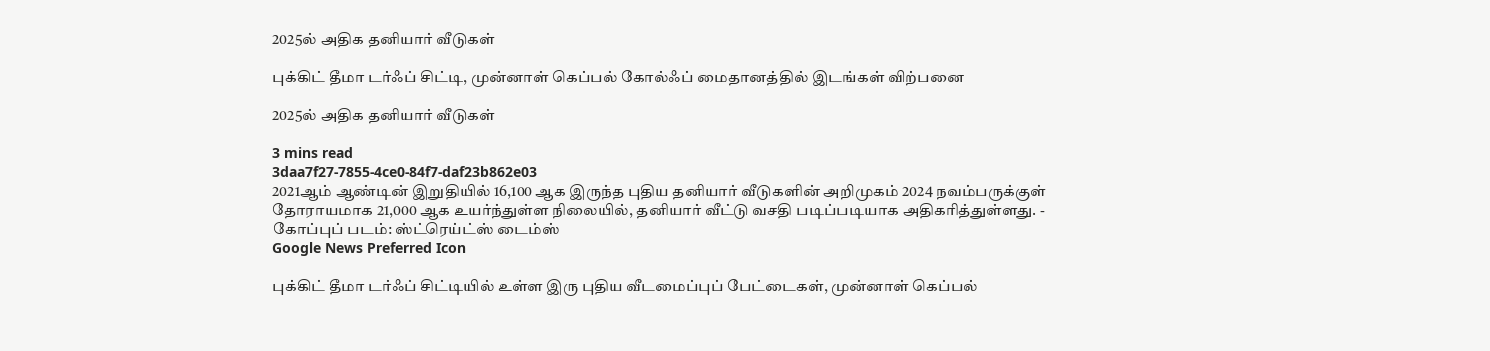2025ல் அதிக தனியார் வீடுகள்

புக்கிட் தீமா டர்ஃப் சிட்டி, முன்னாள் கெப்பல் கோல்ஃப் மைதானத்தில் இடங்கள் விற்பனை

2025ல் அதிக தனியார் வீடுகள்

3 mins read
3daa7f27-7855-4ce0-84f7-daf23b862e03
2021ஆம் ஆண்டின் இறுதியில் 16,100 ஆக இருந்த புதிய தனியார் வீடுகளின் அறிமுகம் 2024 நவம்பருக்குள் தோராயமாக 21,000 ஆக உயர்ந்துள்ள நிலையில், தனியார் வீட்டு வசதி படிப்படியாக அதிகரித்துள்ளது. - கோப்புப் படம்: ஸ்ட்ரெய்ட்ஸ் டைம்ஸ்
Google News Preferred Icon

புக்கிட் தீமா டர்ஃப் சிட்டியில் உள்ள இரு புதிய வீடமைப்புப் பேட்டைகள், முன்னாள் கெப்பல்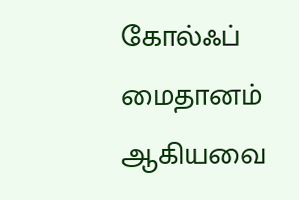கோல்ஃப் மைதானம் ஆகியவை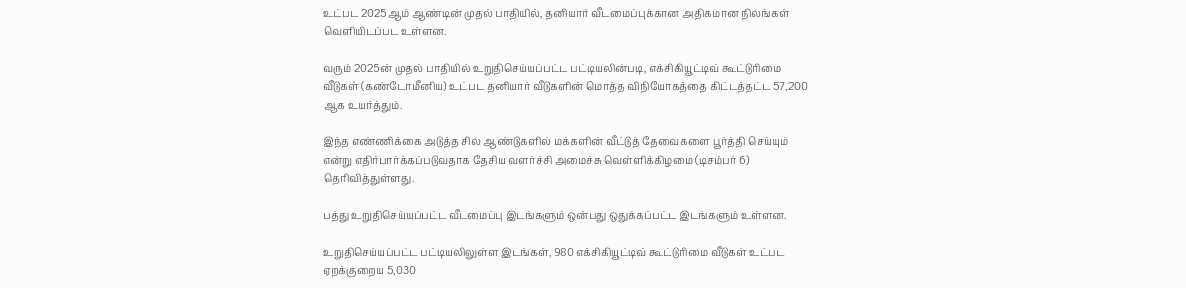உட்பட 2025ஆம் ஆண்டின் முதல் பாதியில், தனியார் வீடமைப்புக்கான அதிகமான நிலங்கள் வெளியிடப்பட உள்ளன.

வரும் 2025ன் முதல் பாதியில் உறுதிசெய்யப்பட்ட பட்டியலின்படி, எக்சிகியூட்டிவ் கூட்டுரிமை வீடுகள் (கண்டோமீனிய) உட்பட தனியார் வீடுகளின் மொத்த விநியோகத்தை கிட்டத்தட்ட 57,200 ஆக உயர்த்தும்.

இந்த எண்ணிக்கை அடுத்த சில ஆண்டுகளில் மக்களின் வீட்டுத் தேவைகளை பூர்த்தி செய்யும் என்று எதிர்பார்க்கப்படுவதாக தேசிய வளர்ச்சி அமைச்சு வெள்ளிக்கிழமை (டிசம்பர் 6) தெரிவித்துள்ளது.

பத்து உறுதிசெய்யப்பட்ட வீடமைப்பு இடங்களும் ஒன்பது ஒதுக்கப்பட்ட இடங்களும் உள்ளன.

உறுதிசெய்யப்பட்ட பட்டியலிலுள்ள இடங்கள், 980 எக்சிகியூட்டிவ் கூட்டுரிமை வீடுகள் உட்பட ஏறக்குறைய 5,030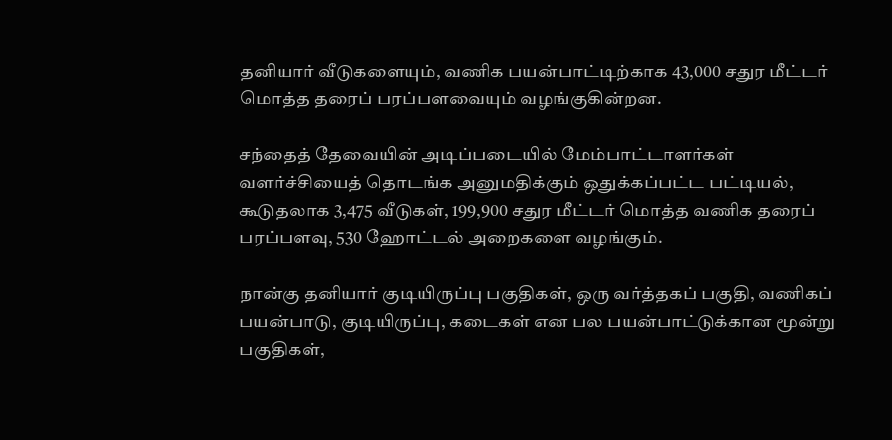தனியார் வீடுகளையும், வணிக பயன்பாட்டிற்காக 43,000 சதுர மீட்டர் மொத்த தரைப் பரப்பளவையும் வழங்குகின்றன.

சந்தைத் தேவையின் அடிப்படையில் மேம்பாட்டாளர்கள் வளர்ச்சியைத் தொடங்க அனுமதிக்கும் ஒதுக்கப்பட்ட பட்டியல், கூடுதலாக 3,475 வீடுகள், 199,900 சதுர மீட்டர் மொத்த வணிக தரைப் பரப்பளவு, 530 ஹோட்டல் அறைகளை வழங்கும்.

நான்கு தனியார் குடியிருப்பு பகுதிகள், ஒரு வர்த்தகப் பகுதி, வணிகப் பயன்பாடு, குடியிருப்பு, கடைகள் என பல பயன்பாட்டுக்கான மூன்று பகுதிகள்,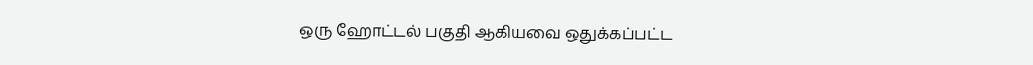ஒரு ஹோட்டல் பகுதி ஆகியவை ஒதுக்கப்பட்ட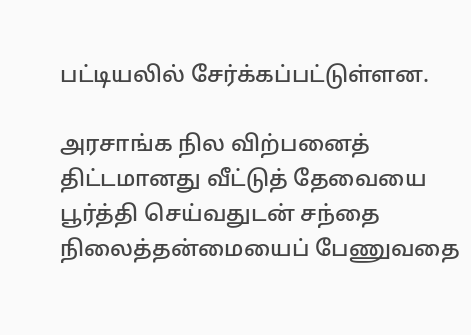பட்டியலில் சேர்க்கப்பட்டுள்ளன.

அரசாங்க நில விற்பனைத் திட்டமானது வீட்டுத் தேவையை பூர்த்தி செய்வதுடன் சந்தை நிலைத்தன்மையைப் பேணுவதை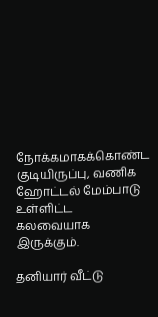நோக்கமாகக்கொண்ட குடியிருப்பு, வணிக ஹோட்டல் மேம்பாடு உள்ளிட்ட கலவையாக இருக்கும்.

தனியார் வீட்டு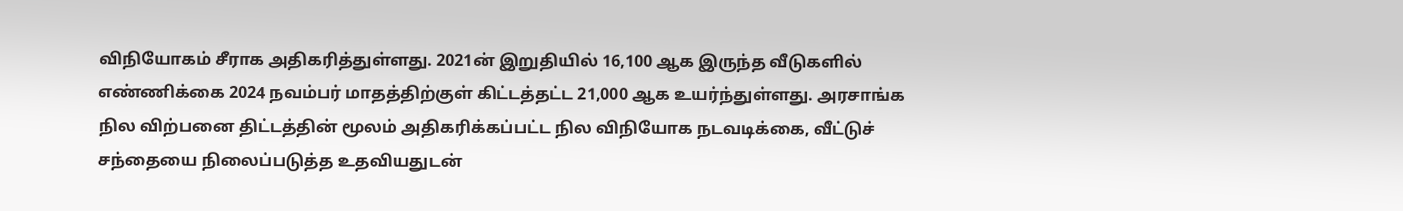விநியோகம் சீராக அதிகரித்துள்ளது. 2021ன் இறுதியில் 16,100 ஆக இருந்த வீடுகளில் எண்ணிக்கை 2024 நவம்பர் மாதத்திற்குள் கிட்டத்தட்ட 21,000 ஆக உயர்ந்துள்ளது. அரசாங்க நில விற்பனை திட்டத்தின் மூலம் அதிகரிக்கப்பட்ட நில விநியோக நடவடிக்கை, வீட்டுச் சந்தையை நிலைப்படுத்த உதவியதுடன்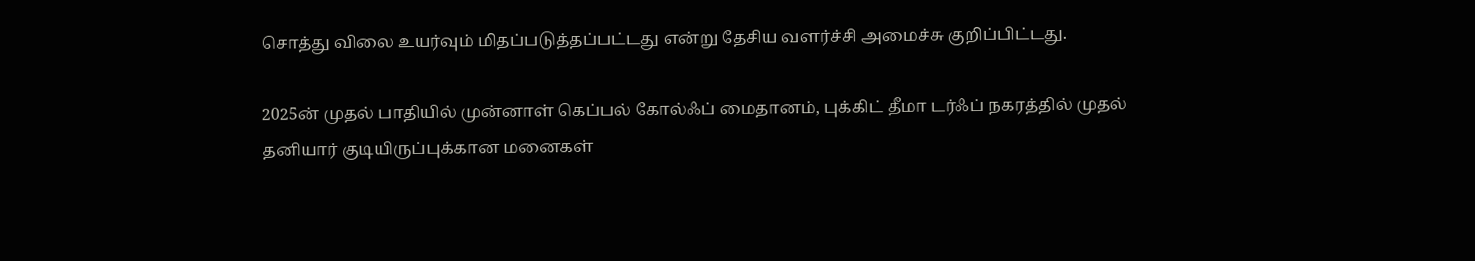சொத்து விலை உயர்வும் மிதப்படுத்தப்பட்டது என்று தேசிய வளர்ச்சி அமைச்சு குறிப்பிட்டது.

2025ன் முதல் பாதியில் முன்னாள் கெப்பல் கோல்ஃப் மைதானம், புக்கிட் தீமா டர்ஃப் நகரத்தில் முதல் தனியார் குடியிருப்புக்கான மனைகள்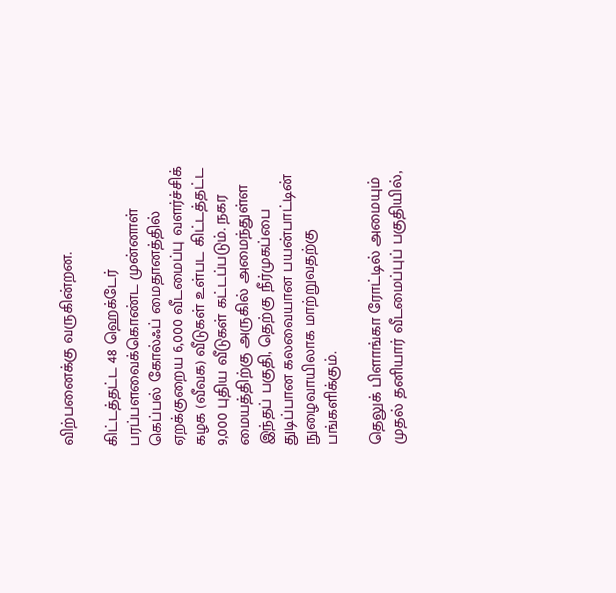விற்பனைக்கு வருகின்றன.

கிட்டத்தட்ட 48 ஹெக்டேர் பரப்பளவைக்கொண்ட முன்னாள் கெப்பல் கோல்ஃப் மைதானத்தில் ஏறக்குறைய 6,000 வீடமைப்பு வளர்ச்சிக் கழக (வீவக) வீடுகள் உள்பட கிட்டத்தட்ட 9,000 புதிய வீடுகள் கட்டப்படும். நகர மையத்திற்கு அருகில் அமைந்துள்ள இந்தப் பகுதி, தெற்கு நீர்முகப்பை துடிப்பான கலவையான பயன்பாட்டின் நுழைவாயிலாக மாற்றுவதற்கு பங்களிக்கும்.

தெலுக் பிளாங்கா ரோட்டில் அமையும் முதல் தனியார் வீடமைப்புப் பகுதியில்,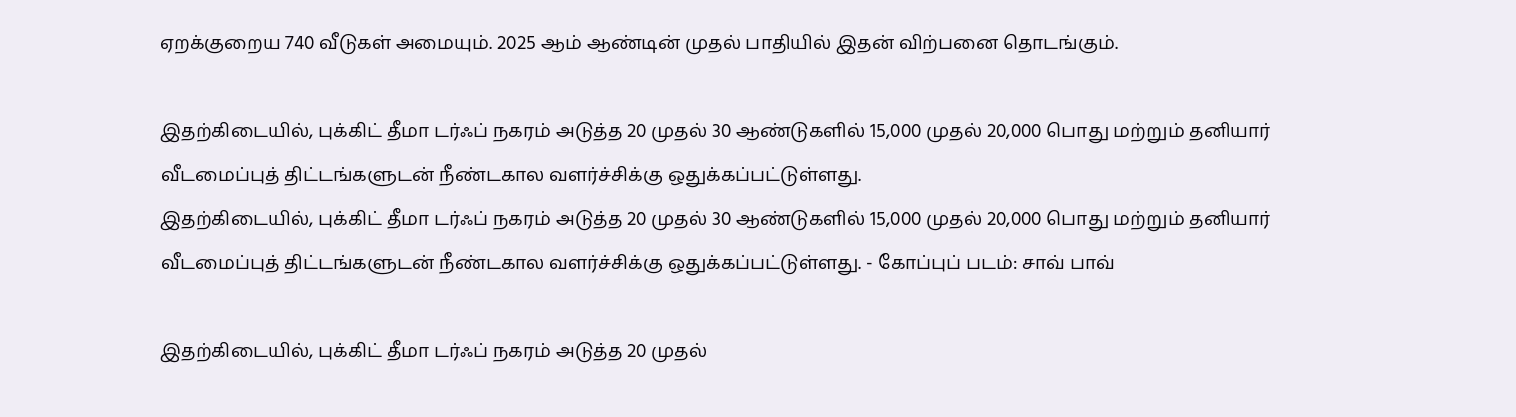ஏறக்குறைய 740 வீடுகள் அமையும். 2025 ஆம் ஆண்டின் முதல் பாதியில் இதன் விற்பனை தொடங்கும்.

இதற்கிடையில், புக்கிட் தீமா டர்ஃப் நகரம் அடுத்த 20 முதல் 30 ஆண்டுகளில் 15,000 முதல் 20,000 பொது மற்றும் தனியார் வீடமைப்புத் திட்டங்களுடன் நீண்டகால வளர்ச்சிக்கு ஒதுக்கப்பட்டுள்ளது.
இதற்கிடையில், புக்கிட் தீமா டர்ஃப் நகரம் அடுத்த 20 முதல் 30 ஆண்டுகளில் 15,000 முதல் 20,000 பொது மற்றும் தனியார் வீடமைப்புத் திட்டங்களுடன் நீண்டகால வளர்ச்சிக்கு ஒதுக்கப்பட்டுள்ளது. - கோப்புப் படம்: சாவ் பாவ்

இதற்கிடையில், புக்கிட் தீமா டர்ஃப் நகரம் அடுத்த 20 முதல்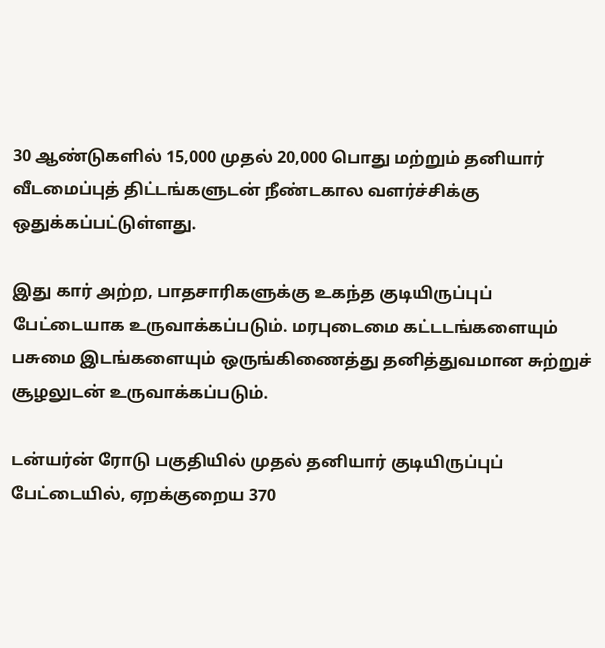30 ஆண்டுகளில் 15,000 முதல் 20,000 பொது மற்றும் தனியார் வீடமைப்புத் திட்டங்களுடன் நீண்டகால வளர்ச்சிக்கு ஒதுக்கப்பட்டுள்ளது.

இது கார் அற்ற, பாதசாரிகளுக்கு உகந்த குடியிருப்புப் பேட்டையாக உருவாக்கப்படும். மரபுடைமை கட்டடங்களையும் பசுமை இடங்களையும் ஒருங்கிணைத்து தனித்துவமான சுற்றுச் சூழலுடன் உருவாக்கப்படும்.

டன்யர்ன் ரோடு பகுதியில் முதல் தனியார் குடியிருப்புப் பேட்டையில், ஏறக்குறைய 370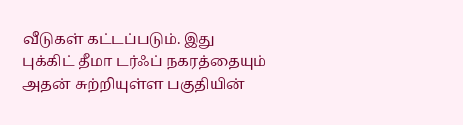வீடுகள் கட்டப்படும். இது புக்கிட் தீமா டர்ஃப் நகரத்தையும் அதன் சுற்றியுள்ள பகுதியின்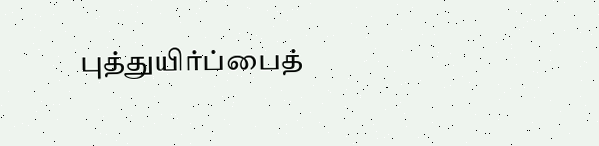புத்துயிர்ப்பைத்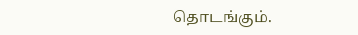தொடங்கும்.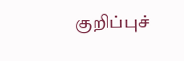குறிப்புச்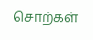சொற்கள்